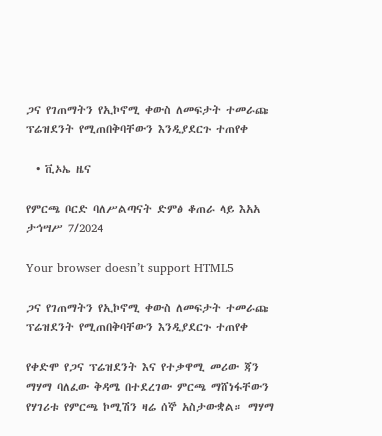ጋና የገጠማትን የኢኮኖሚ ቀውስ ለመፍታት ተመራጩ ፕሬዝደንት የሚጠበቅባቸውን እንዲያደርጉ ተጠየቀ

  • ቪኦኤ ዜና

የምርጫ ቦርድ ባለሥልጣናት ድምፅ ቆጠራ ላይ እአአ ታኅሣሥ 7/2024

Your browser doesn’t support HTML5

ጋና የገጠማትን የኢኮኖሚ ቀውስ ለመፍታት ተመራጩ ፕሬዝደንት የሚጠበቅባቸውን እንዲያደርጉ ተጠየቀ

የቀድሞ የጋና ፕሬዝደንት እና የተቃዋሚ መሪው ጃን ማሃማ ባለፈው ቅዳሜ በተደረገው ምርጫ ማሸነፋቸውን የሃገሪቱ የምርጫ ኮሚሽን ዛሬ ሰኞ አስታውቋል። ማሃማ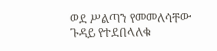ወደ ሥልጣን የመመለሳቸው ጉዳይ የተደበላለቁ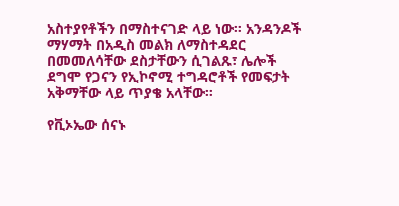አስተያየቶችን በማስተናገድ ላይ ነው። አንዳንዶች ማሃማት በአዲስ መልክ ለማስተዳደር በመመለሳቸው ደስታቸውን ሲገልጹ፣ ሌሎች ደግሞ የጋናን የኢኮኖሚ ተግዳሮቶች የመፍታት አቅማቸው ላይ ጥያቄ አላቸው።

የቪኦኤው ሰናኑ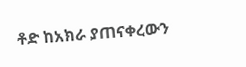ቶድ ከአክራ ያጠናቀረውን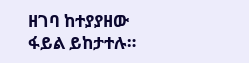ዘገባ ከተያያዘው ፋይል ይከታተሉ።